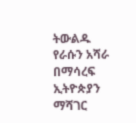ትውልዱ የራሱን አሻራ በማሳረፍ ኢትዮጵያን ማሻገር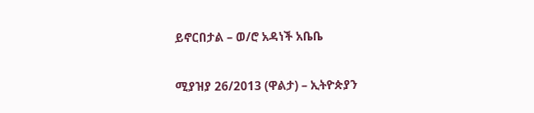ይኖርበታል – ወ/ሮ አዳነች አቤቤ

ሚያዝያ 26/2013 (ዋልታ) – ኢትዮጵያን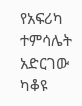የአፍሪካ ተምሳሌት አድርገው ካቆዩ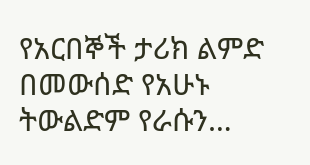የአርበኞች ታሪክ ልምድ በመውሰድ የአሁኑ ትውልድም የራሱን…